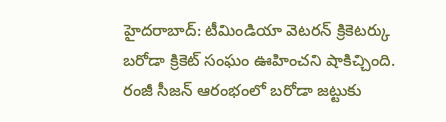హైదరాబాద్: టీమిండియా వెటరన్ క్రికెటర్కు బరోడా క్రికెట్ సంఘం ఊహించని షాకిచ్చింది. రంజీ సీజన్ ఆరంభంలో బరోడా జట్టుకు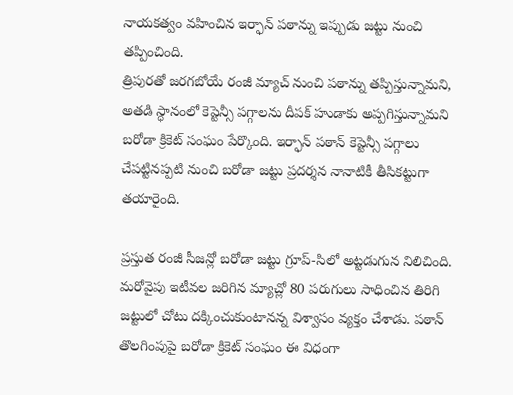నాయకత్వం వహించిన ఇర్ఫాన్ పఠాన్ను ఇప్పుడు జట్టు నుంచి తప్పించింది.
త్రిపురతో జరగబోయే రంజీ మ్యాచ్ నుంచి పఠాన్ను తప్పిస్తున్నామని, అతడి స్ధానంలో కెప్టెన్సీ పగ్గాలను దీపక్ హుడాకు అప్పగిస్తున్నామని బరోడా క్రికెట్ సంఘం పేర్కొంది. ఇర్ఫాన్ పఠాన్ కెప్టెన్సీ పగ్గాలు చేపట్టినప్పటి నుంచి బరోడా జట్టు ప్రదర్శన నానాటికీ తీసికట్టుగా తయారైంది.

ప్రస్తుత రంజీ సీజన్లో బరోడా జట్టు గ్రూప్-సిలో అట్టడుగున నిలిచింది. మరోవైపు ఇటీవల జరిగిన మ్యాచ్లో 80 పరుగులు సాధించిన తిరిగి జట్టులో చోటు దక్కించుకుంటానన్న విశ్వాసం వ్యక్తం చేశాడు. పఠాన్ తొలగింపుపై బరోడా క్రికెట్ సంఘం ఈ విధంగా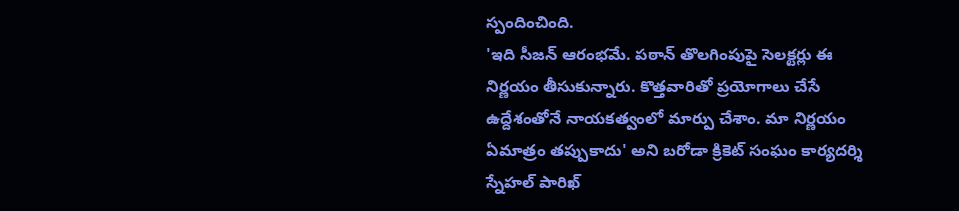స్పందించింది.
'ఇది సీజన్ ఆరంభమే. పఠాన్ తొలగింపుపై సెలక్టర్లు ఈ నిర్ణయం తీసుకున్నారు. కొత్తవారితో ప్రయోగాలు చేసే ఉద్దేశంతోనే నాయకత్వంలో మార్పు చేశాం. మా నిర్ణయం ఏమాత్రం తప్పుకాదు' అని బరోడా క్రికెట్ సంఘం కార్యదర్శి స్నేహల్ పారిఖ్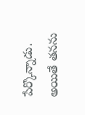పేర్కొన్నాడు.
అయితే తనను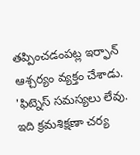తప్పించడంపట్ల ఇర్ఫాన్ ఆశ్చర్యం వ్యక్తం చేశాడు. 'ఫిట్నెస్ సమస్యలు లేవు. ఇది క్రమశిక్షణా చర్య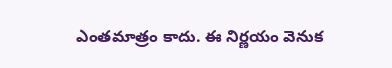ఎంతమాత్రం కాదు. ఈ నిర్ణయం వెనుక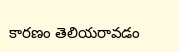కారణం తెలియరావడం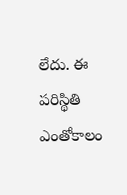లేదు. ఈ పరిస్థితి ఎంతోకాలం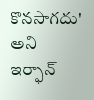కొనసాగదు' అని ఇర్ఫాన్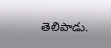తెలిపాడు.